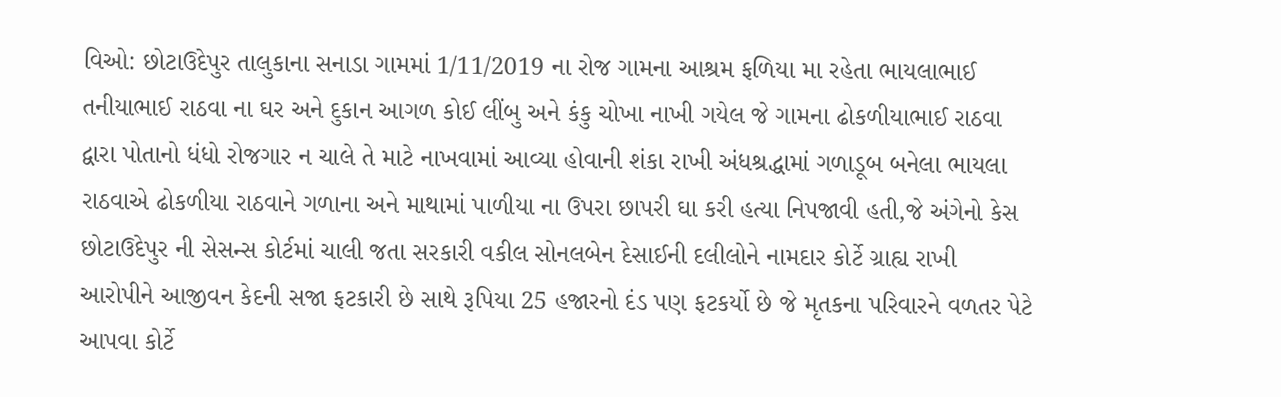વિઓ: છોટાઉદેપુર તાલુકાના સનાડા ગામમાં 1/11/2019 ના રોજ ગામના આશ્રમ ફળિયા મા રહેતા ભાયલાભાઈ તનીયાભાઈ રાઠવા ના ઘર અને દુકાન આગળ કોઈ લીંબુ અને કંકુ ચોખા નાખી ગયેલ જે ગામના ઢોકળીયાભાઈ રાઠવા દ્વારા પોતાનો ધંધો રોજગાર ન ચાલે તે માટે નાખવામાં આવ્યા હોવાની શંકા રાખી અંધશ્રદ્ધામાં ગળાડૂબ બનેલા ભાયલા રાઠવાએ ઢોકળીયા રાઠવાને ગળાના અને માથામાં પાળીયા ના ઉપરા છાપરી ઘા કરી હત્યા નિપજાવી હતી,જે અંગેનો કેસ છોટાઉદેપુર ની સેસન્સ કોર્ટમાં ચાલી જતા સરકારી વકીલ સોનલબેન દેસાઈની દલીલોને નામદાર કોર્ટે ગ્રાહ્ય રાખી આરોપીને આજીવન કેદની સજા ફટકારી છે સાથે રૂપિયા 25 હજારનો દંડ પણ ફટકર્યો છે જે મૃતકના પરિવારને વળતર પેટે આપવા કોર્ટે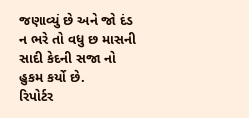જણાવ્યું છે અને જો દંડ ન ભરે તો વધુ છ માસની સાદી કેદની સજા નો હુકમ કર્યો છે.
રિપોર્ટર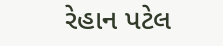રેહાન પટેલ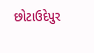છોટાઉદેપુર